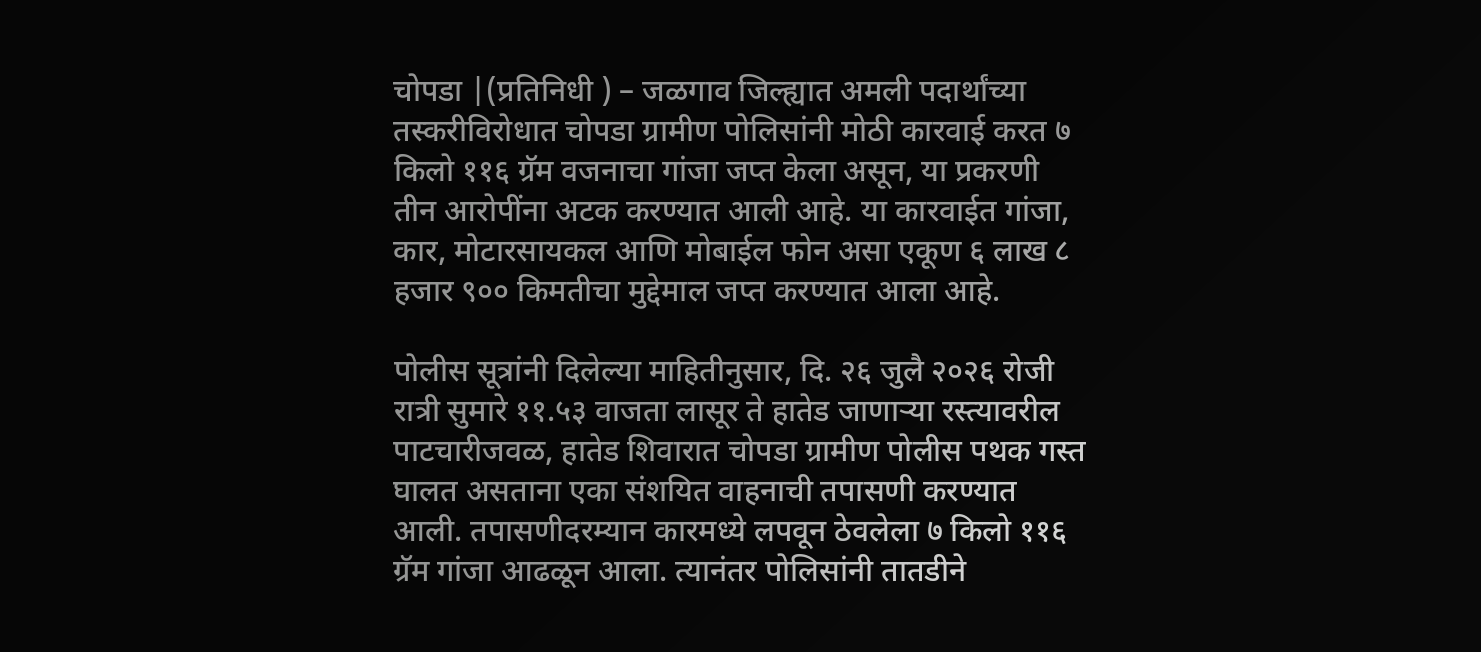चोपडा |(प्रतिनिधी ) – जळगाव जिल्ह्यात अमली पदार्थांच्या तस्करीविरोधात चोपडा ग्रामीण पोलिसांनी मोठी कारवाई करत ७ किलो ११६ ग्रॅम वजनाचा गांजा जप्त केला असून, या प्रकरणी तीन आरोपींना अटक करण्यात आली आहे. या कारवाईत गांजा, कार, मोटारसायकल आणि मोबाईल फोन असा एकूण ६ लाख ८ हजार ९०० किमतीचा मुद्देमाल जप्त करण्यात आला आहे.

पोलीस सूत्रांनी दिलेल्या माहितीनुसार, दि. २६ जुलै २०२६ रोजी रात्री सुमारे ११.५३ वाजता लासूर ते हातेड जाणाऱ्या रस्त्यावरील पाटचारीजवळ, हातेड शिवारात चोपडा ग्रामीण पोलीस पथक गस्त घालत असताना एका संशयित वाहनाची तपासणी करण्यात आली. तपासणीदरम्यान कारमध्ये लपवून ठेवलेला ७ किलो ११६ ग्रॅम गांजा आढळून आला. त्यानंतर पोलिसांनी तातडीने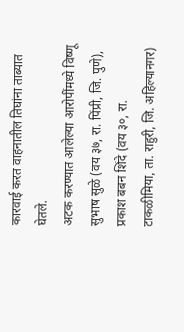कारवाई करत वाहनातील तिघांना ताब्यात घेतले.
अटक करण्यात आलेल्या आरोपींमध्ये विष्णू सुभाष सुळे (वय ३७, रा. पिंप्री, जि. पुणे), प्रकाश बबन शिंदे (वय ३०, रा. टाकळीमिया, ता. राहुरी, जि. अहिल्यानगर)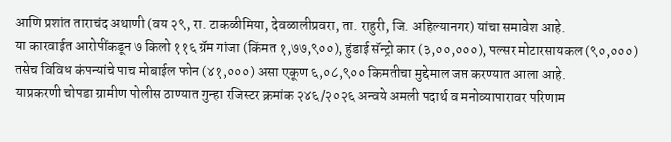आणि प्रशांत ताराचंद अथाणी (वय २९, रा. टाकळीमिया, देवळालीप्रवरा, ता. राहुरी, जि. अहिल्यानगर) यांचा समावेश आहे.
या कारवाईत आरोपींकडून ७ किलो ११६ ग्रॅम गांजा (किंमत १,७७,९००), हुंडाई सॅन्ट्रो कार (३,००,०००), पल्सर मोटारसायकल (९०,०००) तसेच विविध कंपन्यांचे पाच मोबाईल फोन (४१,०००) असा एकूण ६,०८,९०० किमतीचा मुद्देमाल जप्त करण्यात आला आहे.
याप्रकरणी चोपडा ग्रामीण पोलीस ठाण्यात गुन्हा रजिस्टर क्रमांक २४६/२०२६ अन्वये अमली पदार्थ व मनोव्यापारावर परिणाम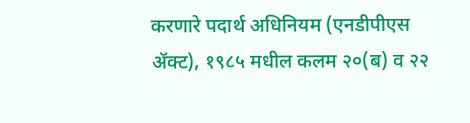करणारे पदार्थ अधिनियम (एनडीपीएस ॲक्ट), १९८५ मधील कलम २०(ब) व २२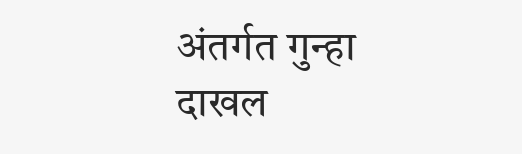अंतर्गत गुन्हा दाखल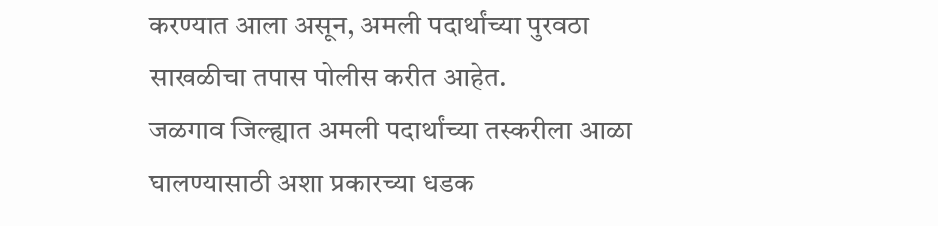करण्यात आला असून, अमली पदार्थांच्या पुरवठा साखळीचा तपास पोलीस करीत आहेत.
जळगाव जिल्ह्यात अमली पदार्थांच्या तस्करीला आळा घालण्यासाठी अशा प्रकारच्या धडक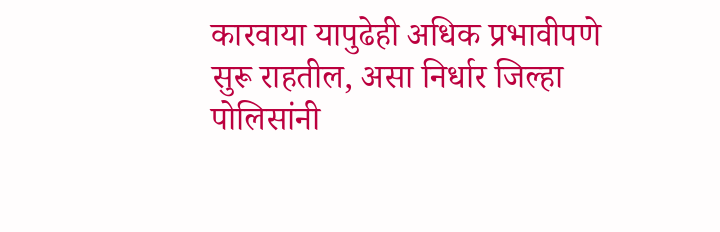कारवाया यापुढेही अधिक प्रभावीपणे सुरू राहतील, असा निर्धार जिल्हा पोलिसांनी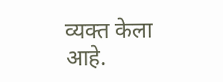व्यक्त केला आहे.